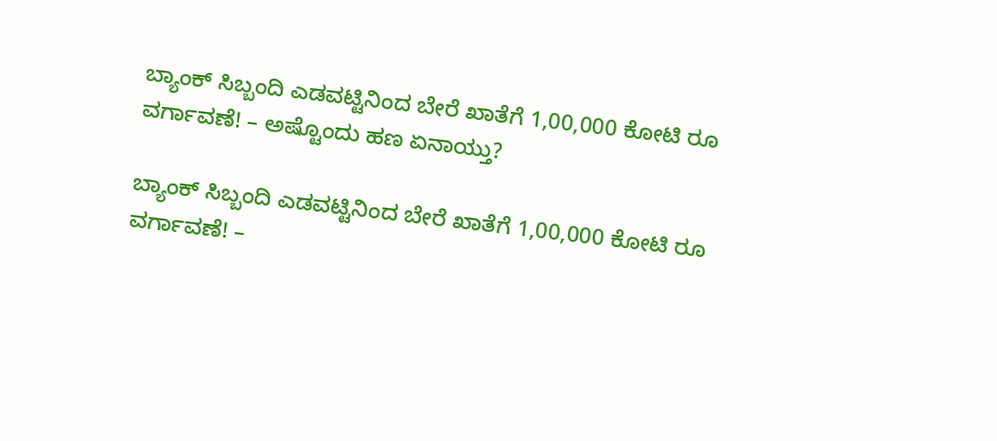ಬ್ಯಾಂಕ್‌ ಸಿಬ್ಬಂದಿ ಎಡವಟ್ಟಿನಿಂದ ಬೇರೆ ಖಾತೆಗೆ 1,00,000 ಕೋಟಿ ರೂ ವರ್ಗಾವಣೆ! – ಅಷ್ಟೊಂದು ಹಣ ಏನಾಯ್ತು?

ಬ್ಯಾಂಕ್‌ ಸಿಬ್ಬಂದಿ ಎಡವಟ್ಟಿನಿಂದ ಬೇರೆ ಖಾತೆಗೆ 1,00,000 ಕೋಟಿ ರೂ ವರ್ಗಾವಣೆ! –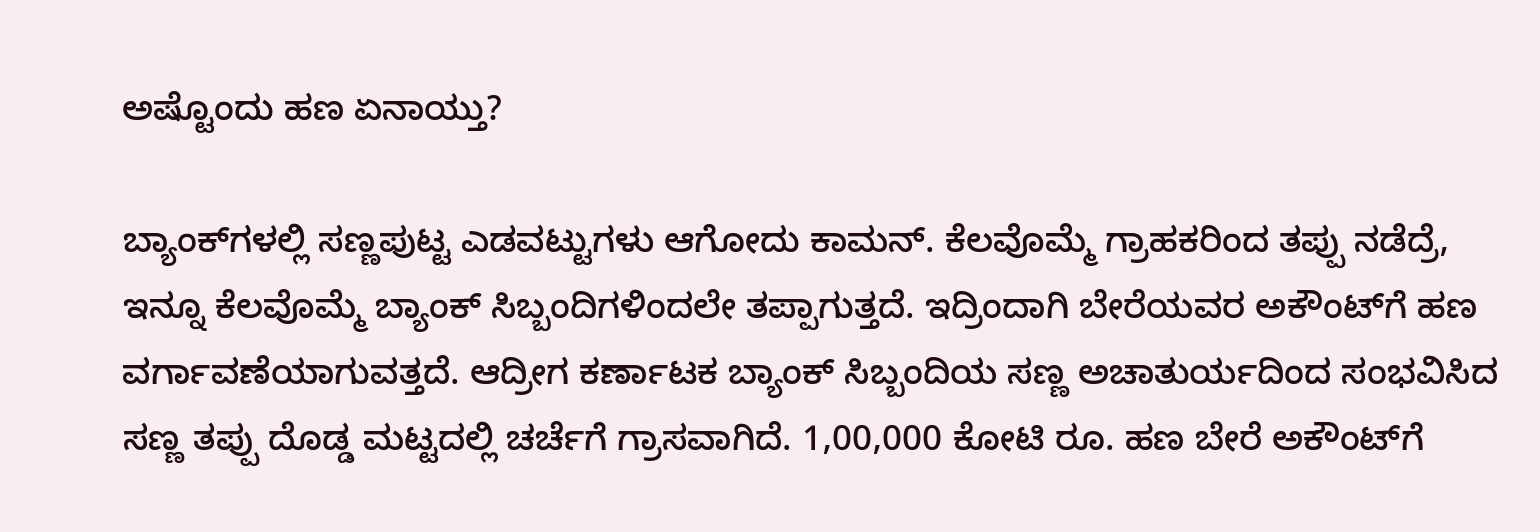ಅಷ್ಟೊಂದು ಹಣ ಏನಾಯ್ತು?

ಬ್ಯಾಂಕ್‌ಗಳಲ್ಲಿ ಸಣ್ಣಪುಟ್ಟ ಎಡವಟ್ಟುಗಳು ಆಗೋದು ಕಾಮನ್. ಕೆಲವೊಮ್ಮೆ ಗ್ರಾಹಕರಿಂದ ತಪ್ಪು ನಡೆದ್ರೆ, ಇನ್ನೂ ಕೆಲವೊಮ್ಮೆ ಬ್ಯಾಂಕ್‌ ಸಿಬ್ಬಂದಿಗಳಿಂದಲೇ ತಪ್ಪಾಗುತ್ತದೆ. ಇದ್ರಿಂದಾಗಿ ಬೇರೆಯವರ ಅಕೌಂಟ್‌ಗೆ ಹಣ ವರ್ಗಾವಣೆಯಾಗುವತ್ತದೆ. ಆದ್ರೀಗ ಕರ್ಣಾಟಕ ಬ್ಯಾಂಕ್‌ ಸಿಬ್ಬಂದಿಯ ಸಣ್ಣ ಅಚಾತುರ್ಯದಿಂದ ಸಂಭವಿಸಿದ ಸಣ್ಣ ತಪ್ಪು ದೊಡ್ಡ ಮಟ್ಟದಲ್ಲಿ ಚರ್ಚೆಗೆ ಗ್ರಾಸವಾಗಿದೆ. 1,00,000 ಕೋಟಿ ರೂ. ಹಣ ಬೇರೆ ಅಕೌಂಟ್‌ಗೆ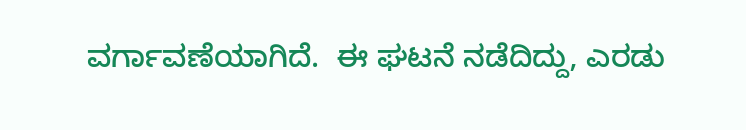ವರ್ಗಾವಣೆಯಾಗಿದೆ.  ಈ ಘಟನೆ ನಡೆದಿದ್ದು, ಎರಡು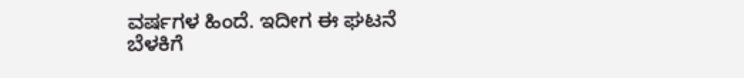ವರ್ಷಗಳ ಹಿಂದೆ. ಇದೀಗ ಈ ಘಟನೆ ಬೆಳಕಿಗೆ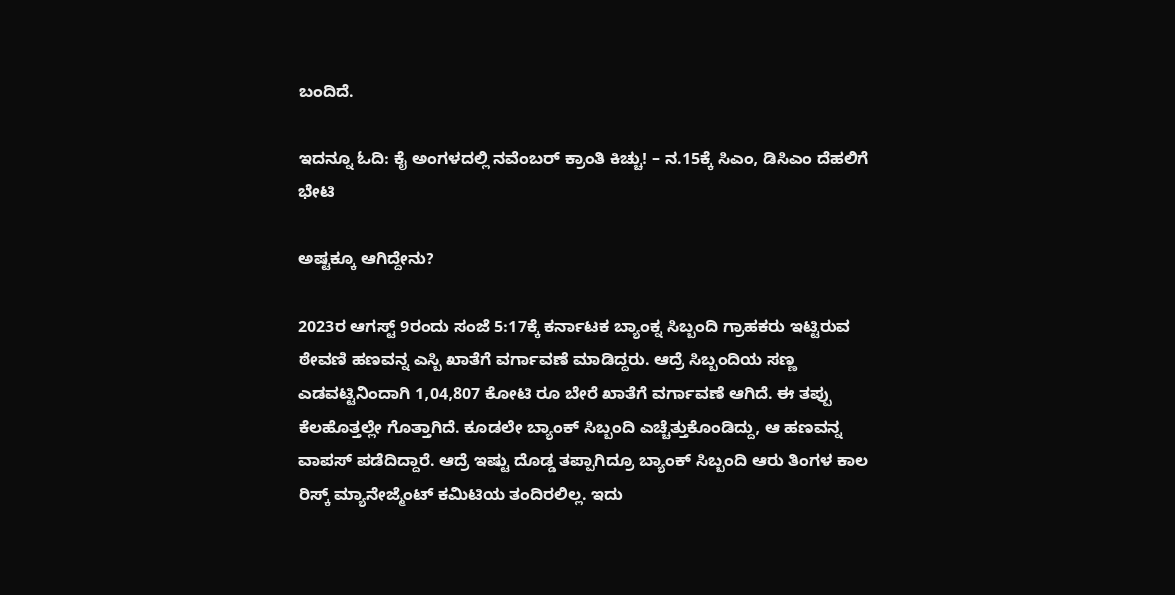ಬಂದಿದೆ.

ಇದನ್ನೂ ಓದಿ: ಕೈ ಅಂಗಳದಲ್ಲಿ ನವೆಂಬರ್‌ ಕ್ರಾಂತಿ ಕಿಚ್ಚು! – ನ.15ಕ್ಕೆ ಸಿಎಂ, ಡಿಸಿಎಂ ದೆಹಲಿಗೆ ಭೇಟಿ

ಅಷ್ಟಕ್ಕೂ ಆಗಿದ್ದೇನು?

2023ರ ಆಗಸ್ಟ್ 9ರಂದು ಸಂಜೆ 5:17ಕ್ಕೆ ಕರ್ನಾಟಕ ಬ್ಯಾಂಕ್ನ ಸಿಬ್ಬಂದಿ ಗ್ರಾಹಕರು ಇಟ್ಟಿರುವ ಠೇವಣಿ ಹಣವನ್ನ ಎಸ್ಬಿ ಖಾತೆಗೆ ವರ್ಗಾವಣೆ ಮಾಡಿದ್ದರು. ಆದ್ರೆ ಸಿಬ್ಬಂದಿಯ ಸಣ್ಣ ಎಡವಟ್ಟಿನಿಂದಾಗಿ 1,04,807 ಕೋಟಿ ರೂ ಬೇರೆ ಖಾತೆಗೆ ವರ್ಗಾವಣೆ ಆಗಿದೆ. ಈ ತಪ್ಪು ಕೆಲಹೊತ್ತಲ್ಲೇ ಗೊತ್ತಾಗಿದೆ. ಕೂಡಲೇ ಬ್ಯಾಂಕ್‌ ಸಿಬ್ಬಂದಿ ಎಚ್ಚೆತ್ತುಕೊಂಡಿದ್ದು, ಆ ಹಣವನ್ನ ವಾಪಸ್ ಪಡೆದಿದ್ದಾರೆ. ಆದ್ರೆ ಇಷ್ಟು ದೊಡ್ಡ ತಪ್ಪಾಗಿದ್ರೂ ಬ್ಯಾಂಕ್‌ ಸಿಬ್ಬಂದಿ ಆರು ತಿಂಗಳ ಕಾಲ ರಿಸ್ಕ್ ಮ್ಯಾನೇಜ್ಮೆಂಟ್ ಕಮಿಟಿಯ ತಂದಿರಲಿಲ್ಲ. ಇದು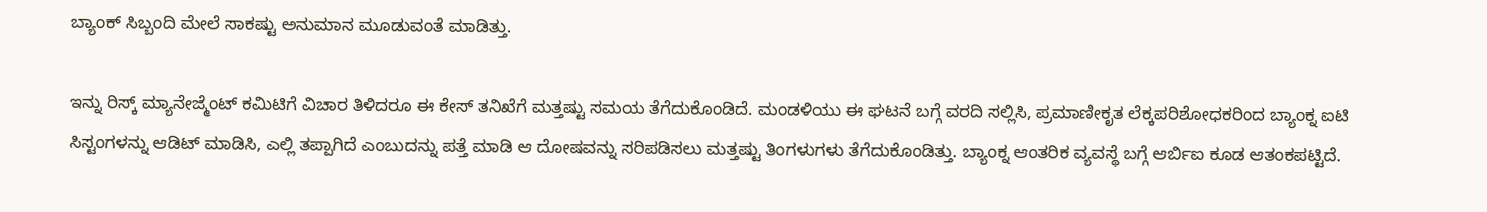ಬ್ಯಾಂಕ್‌ ಸಿಬ್ಬಂದಿ ಮೇಲೆ ಸಾಕಷ್ಟು ಅನುಮಾನ ಮೂಡುವಂತೆ ಮಾಡಿತ್ತು.

ಇನ್ನು ರಿಸ್ಕ್ ಮ್ಯಾನೇಜ್ಮೆಂಟ್ ಕಮಿಟಿಗೆ ವಿಚಾರ ತಿಳಿದರೂ ಈ ಕೇಸ್‌ ತನಿಖೆಗೆ ಮತ್ತಷ್ಟು ಸಮಯ ತೆಗೆದುಕೊಂಡಿದೆ. ಮಂಡಳಿಯು ಈ ಘಟನೆ ಬಗ್ಗೆ ವರದಿ ಸಲ್ಲಿಸಿ, ಪ್ರಮಾಣೀಕೃತ ಲೆಕ್ಕಪರಿಶೋಧಕರಿಂದ ಬ್ಯಾಂಕ್ನ ಐಟಿ ಸಿಸ್ಟಂಗಳನ್ನು ಆಡಿಟ್ ಮಾಡಿಸಿ, ಎಲ್ಲಿ ತಪ್ಪಾಗಿದೆ ಎಂಬುದನ್ನು ಪತ್ತೆ ಮಾಡಿ ಆ ದೋಷವನ್ನು ಸರಿಪಡಿಸಲು ಮತ್ತಷ್ಟು ತಿಂಗಳುಗಳು ತೆಗೆದುಕೊಂಡಿತ್ತು. ಬ್ಯಾಂಕ್ನ ಆಂತರಿಕ ವ್ಯವಸ್ಥೆ ಬಗ್ಗೆ ಆರ್ಬಿಐ ಕೂಡ ಆತಂಕಪಟ್ಟಿದೆ.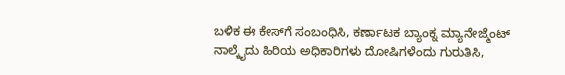ಬಳಿಕ ಈ ಕೇಸ್‌ಗೆ ಸಂಬಂಧಿಸಿ, ಕರ್ಣಾಟಕ ಬ್ಯಾಂಕ್ನ ಮ್ಯಾನೇಜ್ಮೆಂಟ್ ನಾಲ್ಕೈದು ಹಿರಿಯ ಅಧಿಕಾರಿಗಳು ದೋಷಿಗಳೆಂದು ಗುರುತಿಸಿ,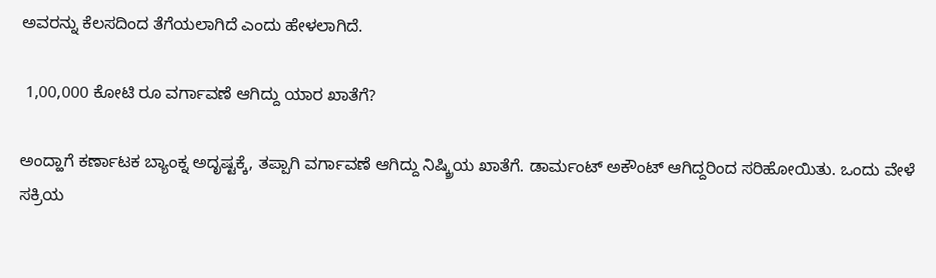ಅವರನ್ನು ಕೆಲಸದಿಂದ ತೆಗೆಯಲಾಗಿದೆ ಎಂದು ಹೇಳಲಾಗಿದೆ.

 1,00,000 ಕೋಟಿ ರೂ ವರ್ಗಾವಣೆ ಆಗಿದ್ದು ಯಾರ ಖಾತೆಗೆ?

ಅಂದ್ಹಾಗೆ ಕರ್ಣಾಟಕ ಬ್ಯಾಂಕ್ನ ಅದೃಷ್ಟಕ್ಕೆ, ತಪ್ಪಾಗಿ ವರ್ಗಾವಣೆ ಆಗಿದ್ದು ನಿಷ್ಕ್ರಿಯ ಖಾತೆಗೆ. ಡಾರ್ಮಂಟ್ ಅಕೌಂಟ್ ಆಗಿದ್ದರಿಂದ ಸರಿಹೋಯಿತು. ಒಂದು ವೇಳೆ ಸಕ್ರಿಯ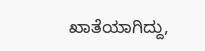ಖಾತೆಯಾಗಿದ್ದು,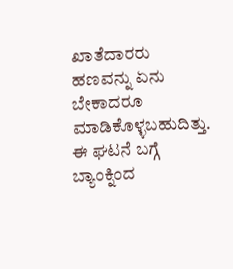ಖಾತೆದಾರರು ಹಣವನ್ನು ಏನು ಬೇಕಾದರೂ ಮಾಡಿಕೊಳ್ಳಬಹುದಿತ್ತು. ಈ ಘಟನೆ ಬಗ್ಗೆ ಬ್ಯಾಂಕ್ನಿಂದ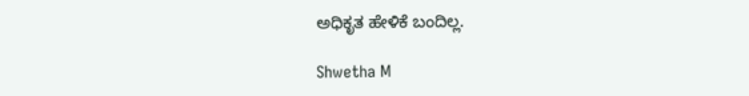ಅಧಿಕೃತ ಹೇಳಿಕೆ ಬಂದಿಲ್ಲ.

Shwetha M